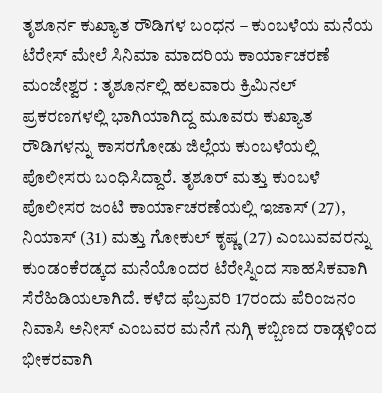ತೃಶೂರ್ನ ಕುಖ್ಯಾತ ರೌಡಿಗಳ ಬಂಧನ – ಕುಂಬಳೆಯ ಮನೆಯ ಟೆರೇಸ್ ಮೇಲೆ ಸಿನಿಮಾ ಮಾದರಿಯ ಕಾರ್ಯಾಚರಣೆ
ಮಂಜೇಶ್ವರ : ತೃಶೂರ್ನಲ್ಲಿ ಹಲವಾರು ಕ್ರಿಮಿನಲ್ ಪ್ರಕರಣಗಳಲ್ಲಿ ಭಾಗಿಯಾಗಿದ್ದ ಮೂವರು ಕುಖ್ಯಾತ ರೌಡಿಗಳನ್ನು ಕಾಸರಗೋಡು ಜಿಲ್ಲೆಯ ಕುಂಬಳೆಯಲ್ಲಿ ಪೊಲೀಸರು ಬಂಧಿಸಿದ್ದಾರೆ. ತೃಶೂರ್ ಮತ್ತು ಕುಂಬಳೆ ಪೊಲೀಸರ ಜಂಟಿ ಕಾರ್ಯಾಚರಣೆಯಲ್ಲಿ ಇಜಾಸ್ (27), ನಿಯಾಸ್ (31) ಮತ್ತು ಗೋಕುಲ್ ಕೃಷ್ಣ (27) ಎಂಬುವವರನ್ನು ಕುಂಡಂಕೆರಡ್ಕದ ಮನೆಯೊಂದರ ಟೆರೇಸ್ನಿಂದ ಸಾಹಸಿಕವಾಗಿ ಸೆರೆಹಿಡಿಯಲಾಗಿದೆ. ಕಳೆದ ಫೆಬ್ರವರಿ 17ರಂದು ಪೆರಿಂಜನಂ ನಿವಾಸಿ ಅನೀಸ್ ಎಂಬವರ ಮನೆಗೆ ನುಗ್ಗಿ ಕಬ್ಬಿಣದ ರಾಡ್ಗಳಿಂದ ಭೀಕರವಾಗಿ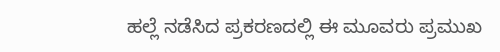ಹಲ್ಲೆ ನಡೆಸಿದ ಪ್ರಕರಣದಲ್ಲಿ ಈ ಮೂವರು ಪ್ರಮುಖ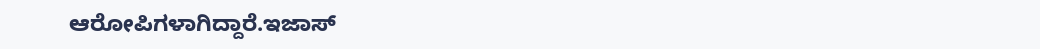ಆರೋಪಿಗಳಾಗಿದ್ದಾರೆ.ಇಜಾಸ್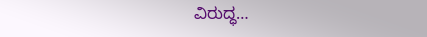ವಿರುದ್ಧ…